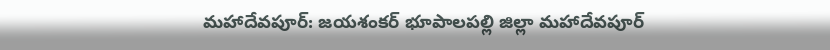మహాదేవపూర్: జయశంకర్ భూపాలపల్లి జిల్లా మహాదేవపూర్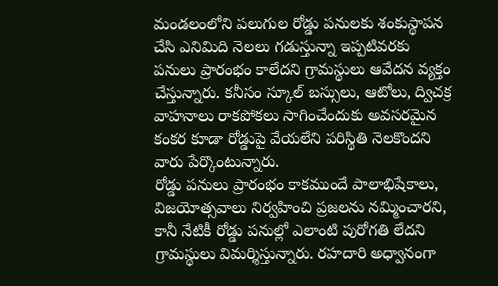మండలంలోని పలుగుల రోడ్డు పనులకు శంకుస్థాపన చేసి ఎనిమిది నెలలు గడుస్తున్నా ఇప్పటివరకు పనులు ప్రారంభం కాలేదని గ్రామస్థులు ఆవేదన వ్యక్తం చేస్తున్నారు. కనీసం స్కూల్ బస్సులు, ఆటోలు, ద్విచక్ర వాహనాలు రాకపోకలు సాగించేందుకు అవసరమైన కంకర కూడా రోడ్డుపై వేయలేని పరిస్థితి నెలకొందని వారు పేర్కొంటున్నారు.
రోడ్డు పనులు ప్రారంభం కాకముందే పాలాభిషేకాలు, విజయోత్సవాలు నిర్వహించి ప్రజలను నమ్మించారని, కానీ నేటికీ రోడ్డు పనుల్లో ఎలాంటి పురోగతి లేదని గ్రామస్థులు విమర్శిస్తున్నారు. రహదారి అధ్వానంగా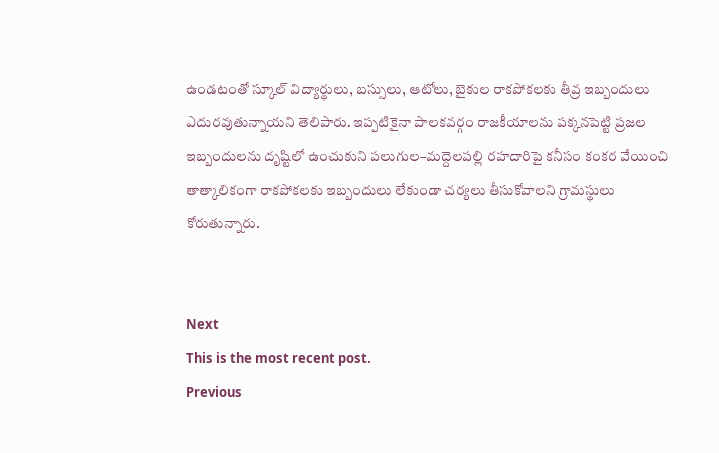ఉండటంతో స్కూల్ విద్యార్థులు, బస్సులు, ఆటోలు, బైకుల రాకపోకలకు తీవ్ర ఇబ్బందులు ఎదురవుతున్నాయని తెలిపారు. ఇప్పటికైనా పాలకవర్గం రాజకీయాలను పక్కనపెట్టి ప్రజల ఇబ్బందులను దృష్టిలో ఉంచుకుని పలుగుల–మద్దెలపల్లి రహదారిపై కనీసం కంకర వేయించి తాత్కాలికంగా రాకపోకలకు ఇబ్బందులు లేకుండా చర్యలు తీసుకోవాలని గ్రామస్థులు కోరుతున్నారు.


Next
This is the most recent post.
Previous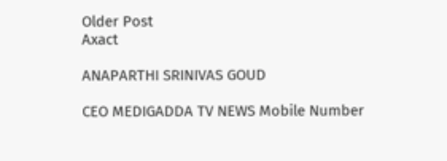Older Post
Axact

ANAPARTHI SRINIVAS GOUD

CEO MEDIGADDA TV NEWS Mobile Number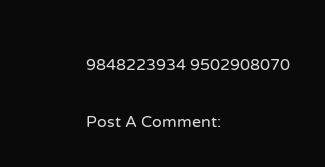9848223934 9502908070

Post A Comment: